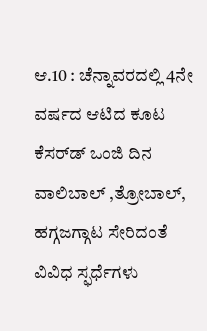ಆ.10 : ಚೆನ್ನಾವರದಲ್ಲಿ 4ನೇ ವರ್ಷದ ಆಟಿದ ಕೂಟ ಕೆಸರ್‌ಡ್ ಒಂಜಿ ದಿನ ವಾಲಿಬಾಲ್ ,ತ್ರೋಬಾಲ್, ಹಗ್ಗಜಗ್ಗಾಟ ಸೇರಿದಂತೆ ವಿವಿಧ ಸ್ಫರ್ಧೆಗಳು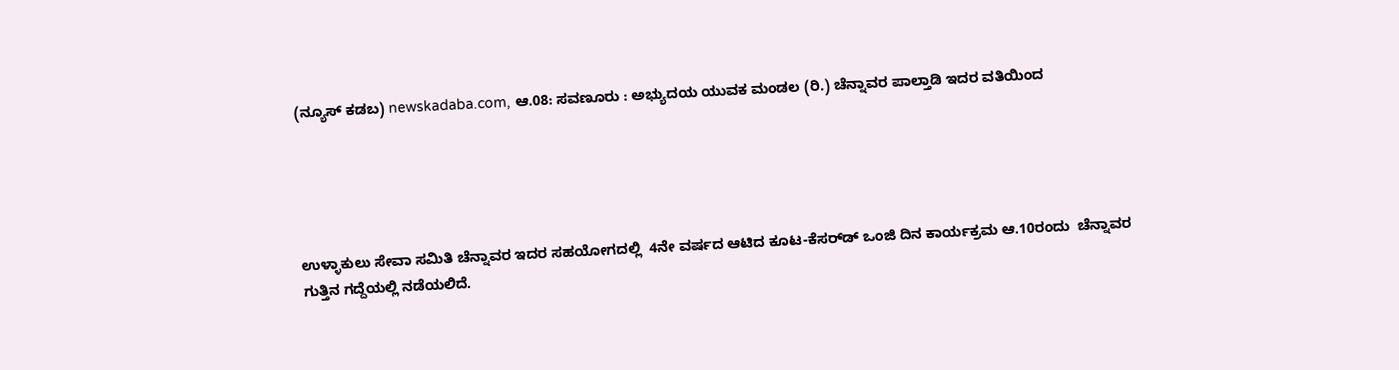(ನ್ಯೂಸ್‌ ಕಡಬ) newskadaba.com, ಆ.08: ಸವಣೂರು : ಅಭ್ಯುದಯ ಯುವಕ ಮಂಡಲ (ರಿ.) ಚೆನ್ನಾವರ ಪಾಲ್ತಾಡಿ ಇದರ ವತಿಯಿಂದ





ಉಳ್ಳಾಕುಲು ಸೇವಾ ಸಮಿತಿ ಚೆನ್ನಾವರ ಇದರ ಸಹಯೋಗದಲ್ಲಿ  4ನೇ ವರ್ಷದ ಆಟಿದ ಕೂಟ-ಕೆಸರ್‌ಡ್ ಒಂಜಿ ದಿನ ಕಾರ್ಯಕ್ರಮ ಆ.10ರಂದು  ಚೆನ್ನಾವರ ಗುತ್ತಿನ ಗದ್ದೆಯಲ್ಲಿ ನಡೆಯಲಿದೆ.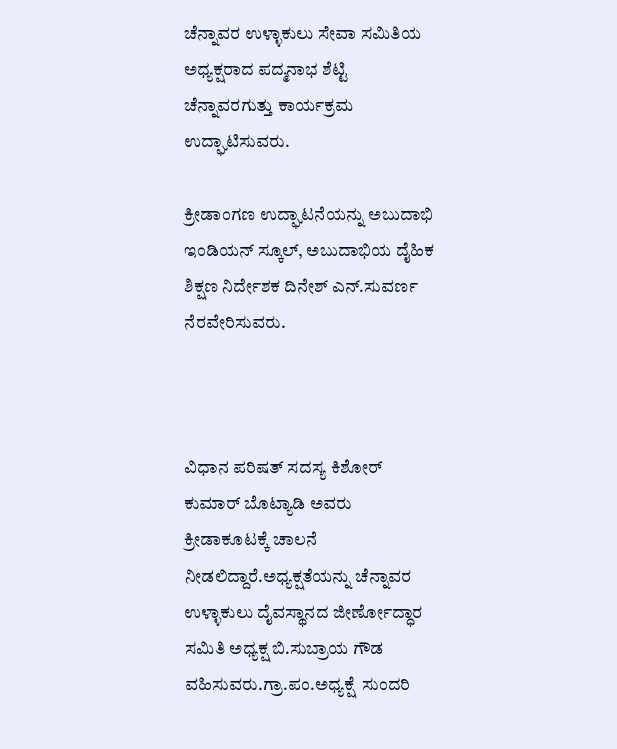ಚೆನ್ನಾವರ ಉಳ್ಳಾಕುಲು ಸೇವಾ ಸಮಿತಿಯ ಅಧ್ಯಕ್ಷರಾದ ಪದ್ಮನಾಭ ಶೆಟ್ಟಿ ಚೆನ್ನಾವರಗುತ್ತು ಕಾರ್ಯಕ್ರಮ ಉದ್ಘಾಟಿಸುವರು.

ಕ್ರೀಡಾಂಗಣ ಉದ್ಘಾಟನೆಯನ್ನು ಅಬುದಾಭಿ ಇಂಡಿಯನ್ ಸ್ಕೂಲ್, ಅಬುದಾಭಿಯ ದೈಹಿಕ ಶಿಕ್ಷಣ ನಿರ್ದೇಶಕ ದಿನೇಶ್ ಎನ್.ಸುವರ್ಣ ನೆರವೇರಿಸುವರು.



ವಿಧಾನ ಪರಿಷತ್ ಸದಸ್ಯ ಕಿಶೋರ್ ಕುಮಾರ್ ಬೊಟ್ಯಾಡಿ ಅವರು ಕ್ರೀಡಾಕೂಟಕ್ಕೆ ಚಾಲನೆ ನೀಡಲಿದ್ದಾರೆ.ಅಧ್ಯಕ್ಷತೆಯನ್ನು ಚೆನ್ನಾವರ ಉಳ್ಳಾಕುಲು ದೈವಸ್ಥಾನದ ಜೀರ್ಣೋದ್ಧಾರ ಸಮಿತಿ ಅಧ್ಯಕ್ಷ ಬಿ.ಸುಬ್ರಾಯ ಗೌಡ ವಹಿಸುವರು.ಗ್ರಾ.ಪಂ.ಅಧ್ಯಕ್ಷೆ  ಸುಂದರಿ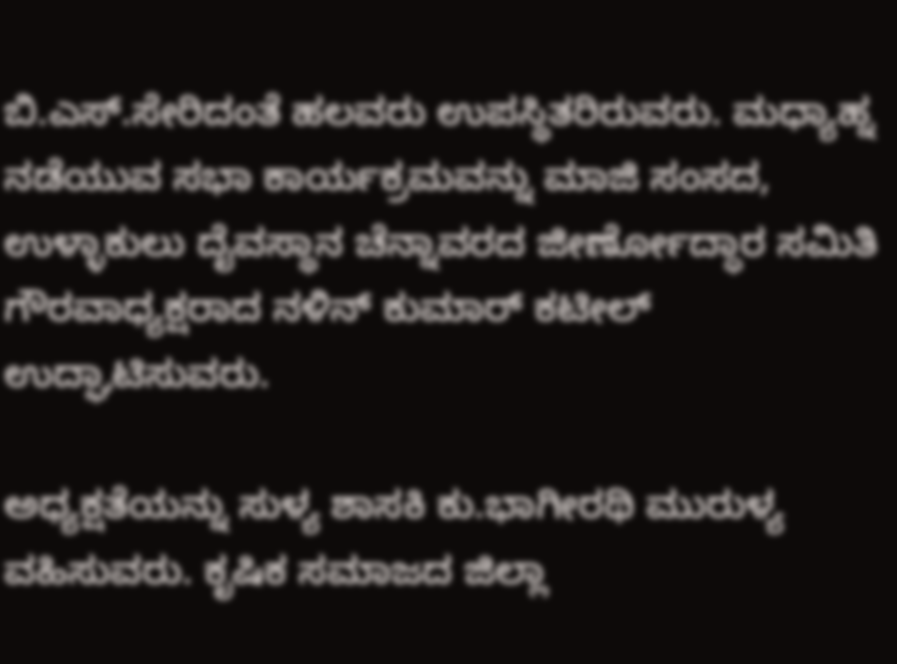ಬಿ.ಎಸ್.ಸೇರಿದಂತೆ ಹಲವರು ಉಪಸ್ಥಿತರಿರುವರು. ಮಧ್ಯಾಹ್ನ ನಡೆಯುವ ಸಭಾ ಕಾರ್ಯಕ್ರಮವನ್ನು ಮಾಜಿ ಸಂಸದ, ಉಳ್ಳಾಕುಲು ದೈವಸ್ಥಾನ ಚೆನ್ನಾವರದ ಜೀರ್ಣೋದ್ಧಾರ ಸಮಿತಿ ಗೌರವಾಧ್ಯಕ್ಷರಾದ ನಳಿನ್ ಕುಮಾರ್ ಕಟೀಲ್ ಉದ್ಘಾಟಿಸುವರು.

ಅಧ್ಯಕ್ಷತೆಯನ್ನು ಸುಳ್ಯ ಶಾಸಕಿ ಕು.ಭಾಗೀರಥಿ ಮುರುಳ್ಯ ವಹಿಸುವರು. ಕೃಷಿಕ ಸಮಾಜದ ಜಿಲ್ಲಾ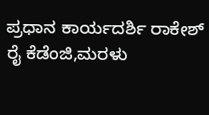ಪ್ರಧಾನ ಕಾರ್ಯದರ್ಶಿ ರಾಕೇಶ್ ರೈ ಕೆಡೆಂಜಿ,ಮರಳು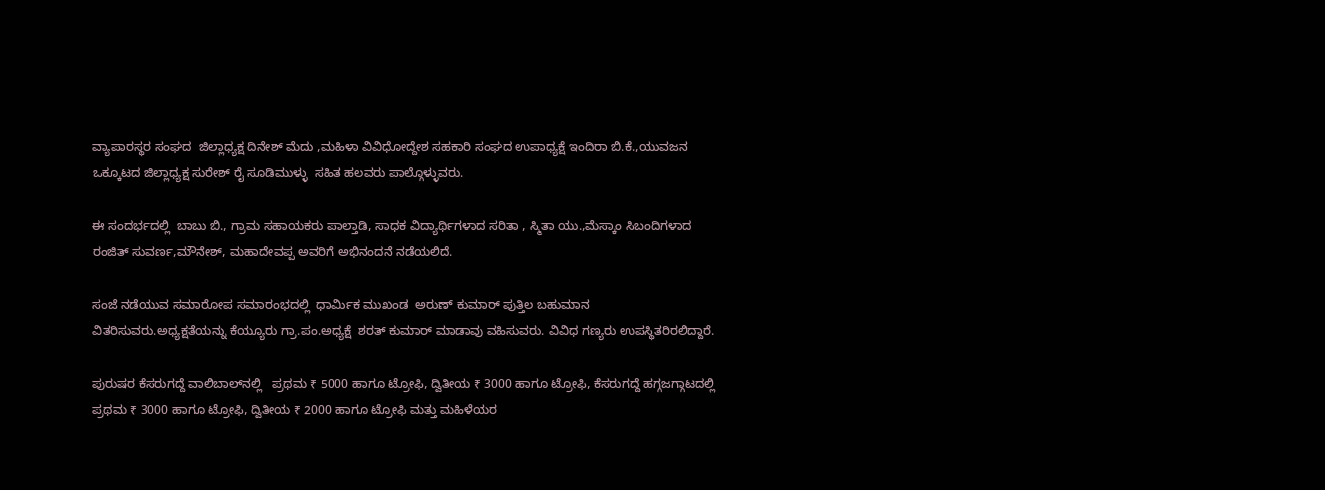ವ್ಯಾಪಾರಸ್ಥರ ಸಂಘದ  ಜಿಲ್ಲಾಧ್ಯಕ್ಷ ದಿನೇಶ್ ಮೆದು ,ಮಹಿಳಾ ವಿವಿಧೋದ್ದೇಶ ಸಹಕಾರಿ ಸಂಘದ ಉಪಾಧ್ಯಕ್ಷೆ ಇಂದಿರಾ ಬಿ.ಕೆ.,ಯುವಜನ ಒಕ್ಕೂಟದ ಜಿಲ್ಲಾಧ್ಯಕ್ಷ ಸುರೇಶ್ ರೈ ಸೂಡಿಮುಳ್ಳು  ಸಹಿತ ಹಲವರು ಪಾಲ್ಗೊಳ್ಳುವರು.

ಈ ಸಂದರ್ಭದಲ್ಲಿ  ಬಾಬು ಬಿ., ಗ್ರಾಮ ಸಹಾಯಕರು ಪಾಲ್ತಾಡಿ, ಸಾಧಕ ವಿದ್ಯಾರ್ಥಿಗಳಾದ ಸರಿತಾ , ಸ್ಮಿತಾ ಯು.,ಮೆಸ್ಕಾಂ ಸಿಬಂದಿಗಳಾದ ರಂಜಿತ್ ಸುವರ್ಣ,ಮೌನೇಶ್, ಮಹಾದೇವಪ್ಪ ಅವರಿಗೆ ಅಭಿನಂದನೆ ನಡೆಯಲಿದೆ.

ಸಂಜೆ ನಡೆಯುವ ಸಮಾರೋಪ ಸಮಾರಂಭದಲ್ಲಿ  ಧಾರ್ಮಿಕ ಮುಖಂಡ  ಅರುಣ್ ಕುಮಾರ್ ಪುತ್ತಿಲ ಬಹುಮಾನ ವಿತರಿಸುವರು.ಅಧ್ಯಕ್ಷತೆಯನ್ನು ಕೆಯ್ಯೂರು ಗ್ರಾ.ಪಂ.ಅಧ್ಯಕ್ಷೆ  ಶರತ್ ಕುಮಾರ್ ಮಾಡಾವು ವಹಿಸುವರು. ವಿವಿಧ ಗಣ್ಯರು ಉಪಸ್ಥಿತರಿರಲಿದ್ದಾರೆ.

ಪುರುಷರ ಕೆಸರುಗದ್ದೆ ವಾಲಿಬಾಲ್‌ನಲ್ಲಿ   ಪ್ರಥಮ ₹ 5000 ಹಾಗೂ ಟ್ರೋಫಿ, ದ್ವಿತೀಯ ₹ 3000 ಹಾಗೂ ಟ್ರೋಫಿ, ಕೆಸರುಗದ್ದೆ ಹಗ್ಗಜಗ್ಗಾಟದಲ್ಲಿ ಪ್ರಥಮ ₹ 3000 ಹಾಗೂ ಟ್ರೋಫಿ, ದ್ವಿತೀಯ ₹ 2000 ಹಾಗೂ ಟ್ರೋಫಿ ಮತ್ತು ಮಹಿಳೆಯರ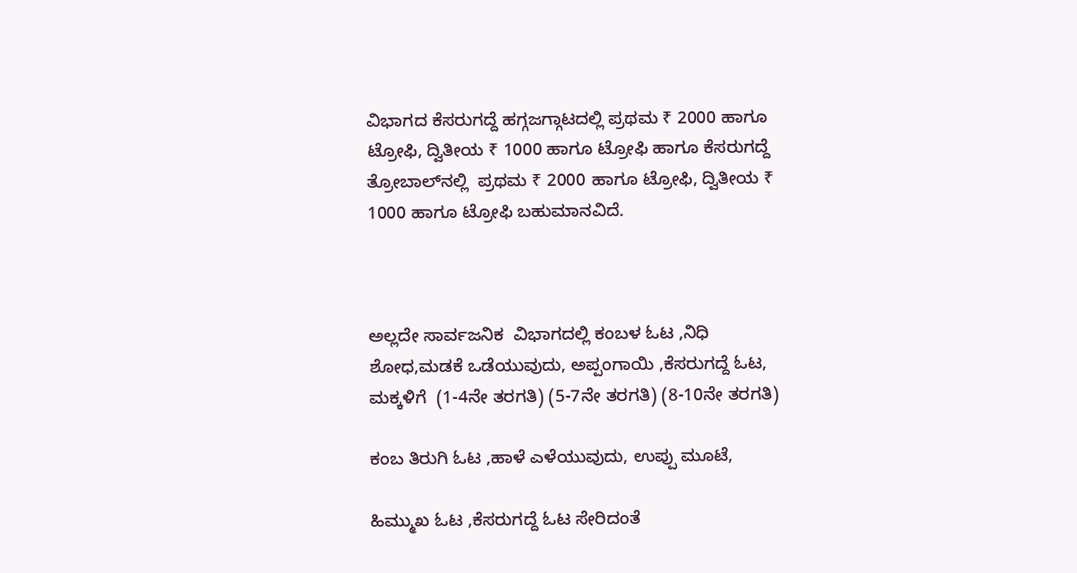ವಿಭಾಗದ ಕೆಸರುಗದ್ದೆ ಹಗ್ಗಜಗ್ಗಾಟದಲ್ಲಿ ಪ್ರಥಮ ₹ 2000 ಹಾಗೂ ಟ್ರೋಫಿ, ದ್ವಿತೀಯ ₹ 1000 ಹಾಗೂ ಟ್ರೋಫಿ ಹಾಗೂ ಕೆಸರುಗದ್ದೆ ತ್ರೋಬಾಲ್‌‌ನಲ್ಲಿ  ಪ್ರಥಮ ₹ 2000 ಹಾಗೂ ಟ್ರೋಫಿ, ದ್ವಿತೀಯ ₹ 1000 ಹಾಗೂ ಟ್ರೋಫಿ ಬಹುಮಾನವಿದೆ.



ಅಲ್ಲದೇ ಸಾರ್ವಜನಿಕ  ವಿಭಾಗದಲ್ಲಿ ಕಂಬಳ ಓಟ ,ನಿಧಿ ಶೋಧ,ಮಡಕೆ ಒಡೆಯುವುದು, ಅಪ್ಪಂಗಾಯಿ ,ಕೆಸರುಗದ್ದೆ ಓಟ, ಮಕ್ಕಳಿಗೆ  (1-4ನೇ ತರಗತಿ) (5-7ನೇ ತರಗತಿ) (8-10ನೇ ತರಗತಿ)

ಕಂಬ ತಿರುಗಿ ಓಟ ,ಹಾಳೆ ಎಳೆಯುವುದು, ಉಪ್ಪು ಮೂಟೆ,

ಹಿಮ್ಮುಖ ಓಟ ,ಕೆಸರುಗದ್ದೆ ಓಟ ಸೇರಿದಂತೆ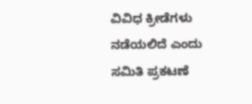ವಿವಿಧ ಕ್ರೀಡೆಗಳು ನಡೆಯಲಿದೆ ಎಂದು ಸಮಿತಿ ಪ್ರಕಟಣೆ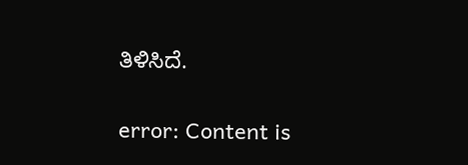ತಿಳಿಸಿದೆ.

error: Content is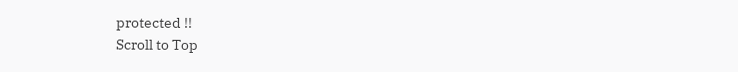protected !!
Scroll to Top